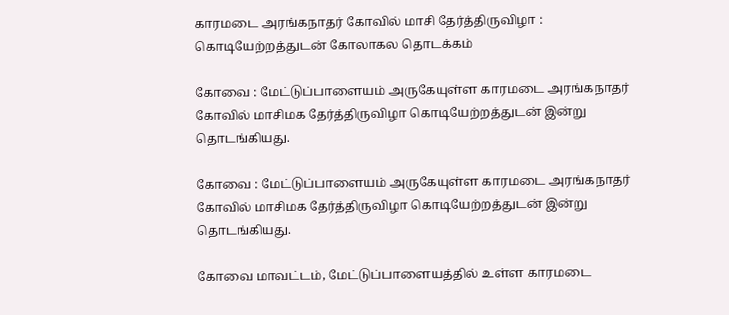காரமடை அரங்கநாதர் கோவில் மாசி தேர்த்திருவிழா : கொடியேற்றத்துடன் கோலாகல தொடக்கம்

கோவை : மேட்டுப்பாளையம் அருகேயுள்ள காரமடை அரங்கநாதர் கோவில் மாசிமக தேர்த்திருவிழா கொடியேற்றத்துடன் இன்று தொடங்கியது.

கோவை : மேட்டுப்பாளையம் அருகேயுள்ள காரமடை அரங்கநாதர் கோவில் மாசிமக தேர்த்திருவிழா கொடியேற்றத்துடன் இன்று தொடங்கியது.

கோவை மாவட்டம், மேட்டுப்பாளையத்தில் உள்ள காரமடை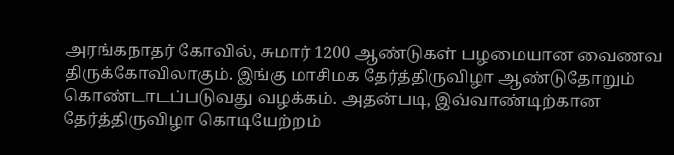அரங்கநாதர் கோவில், சுமார் 1200 ஆண்டுகள் பழமையான வைணவ திருக்கோவிலாகும். இங்கு மாசிமக தேர்த்திருவிழா ஆண்டுதோறும் கொண்டாடப்படுவது வழக்கம். அதன்படி, இவ்வாண்டிற்கான தேர்த்திருவிழா கொடியேற்றம்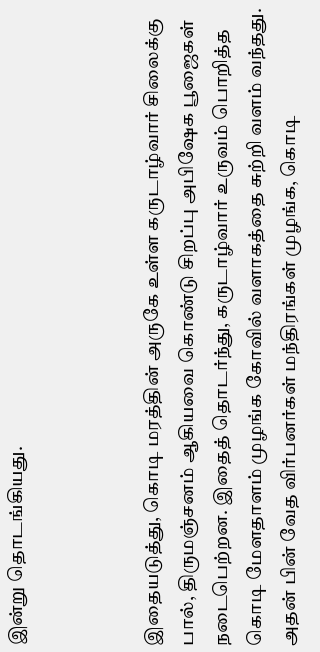இன்று தொடங்கியது.



இதையடுத்து, கொடி மரத்தின் அருகே உள்ள கருடாழ்வார் சிலைக்கு பால், திருமஞ்சனம் ஆகியவை கொண்டு சிறப்பு அபிஷேக பூஜைகள் நடைபெற்றன. இதைத் தொடர்ந்து, கருடாழ்வார் உருவம் பொறித்த கொடி மேளதாளம் முழங்க கோவில் வளாகத்தை சுற்றி வளம் வந்தது. அதன் பின் வேத விர்பனர்கள் மந்திரங்கள் முழங்க, கொடி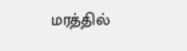மரத்தில்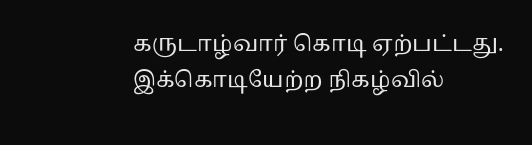கருடாழ்வார் கொடி ஏற்பட்டது. இக்கொடியேற்ற நிகழ்வில்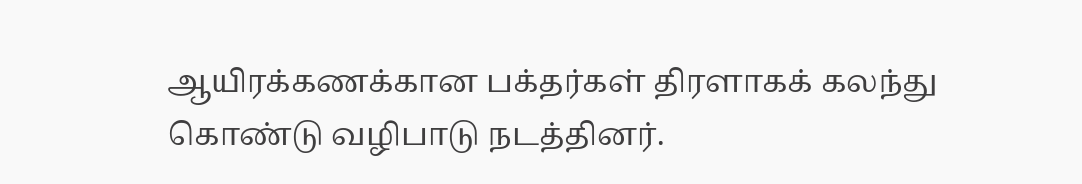ஆயிரக்கணக்கான பக்தர்கள் திரளாகக் கலந்து கொண்டு வழிபாடு நடத்தினர்.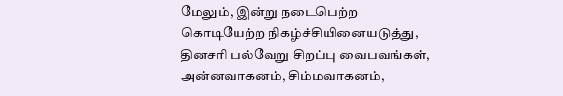மேலும், இன்று நடைபெற்ற கொடியேற்ற நிகழ்ச்சியினையடுத்து, தினசரி பல்வேறு சிறப்பு வைபவங்கள், அன்னவாகனம், சிம்மவாகனம்,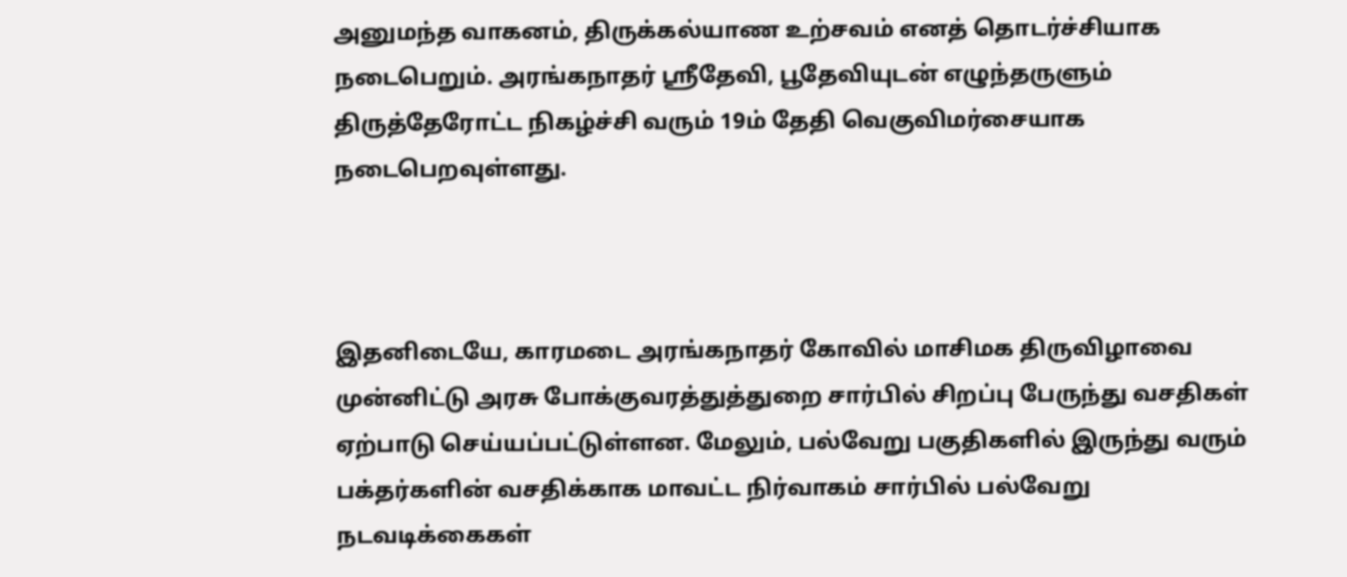அனுமந்த வாகனம், திருக்கல்யாண உற்சவம் எனத் தொடர்ச்சியாக நடைபெறும். அரங்கநாதர் ஸ்ரீதேவி, பூதேவியுடன் எழுந்தருளும் திருத்தேரோட்ட நிகழ்ச்சி வரும் 19ம் தேதி வெகுவிமர்சையாக நடைபெறவுள்ளது.



இதனிடையே, காரமடை அரங்கநாதர் கோவில் மாசிமக திருவிழாவை முன்னிட்டு அரசு போக்குவரத்துத்துறை சார்பில் சிறப்பு பேருந்து வசதிகள் ஏற்பாடு செய்யப்பட்டுள்ளன. மேலும், பல்வேறு பகுதிகளில் இருந்து வரும் பக்தர்களின் வசதிக்காக மாவட்ட நிர்வாகம் சார்பில் பல்வேறு நடவடிக்கைகள்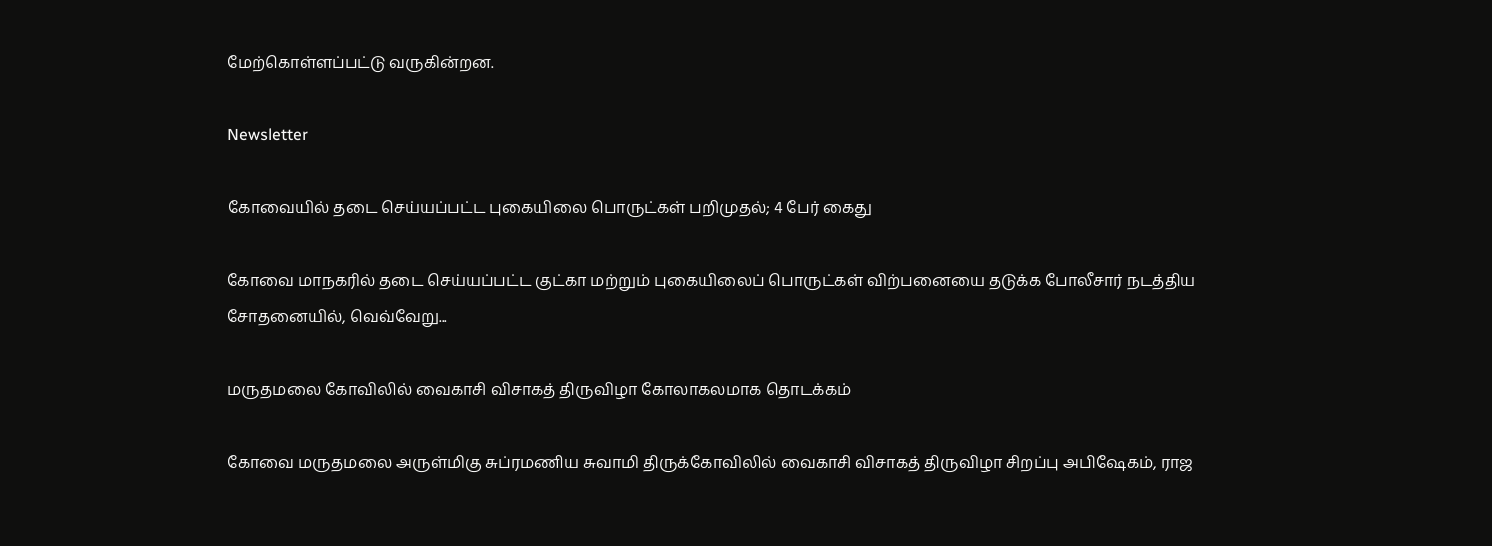மேற்கொள்ளப்பட்டு வருகின்றன.

Newsletter

கோவையில் தடை செய்யப்பட்ட புகையிலை பொருட்கள் பறிமுதல்; 4 பேர் கைது

கோவை மாநகரில் தடை செய்யப்பட்ட குட்கா மற்றும் புகையிலைப் பொருட்கள் விற்பனையை தடுக்க போலீசார் நடத்திய சோதனையில், வெவ்வேறு...

மருதமலை கோவிலில் வைகாசி விசாகத் திருவிழா கோலாகலமாக தொடக்கம்

கோவை மருதமலை அருள்மிகு சுப்ரமணிய சுவாமி திருக்கோவிலில் வைகாசி விசாகத் திருவிழா சிறப்பு அபிஷேகம், ராஜ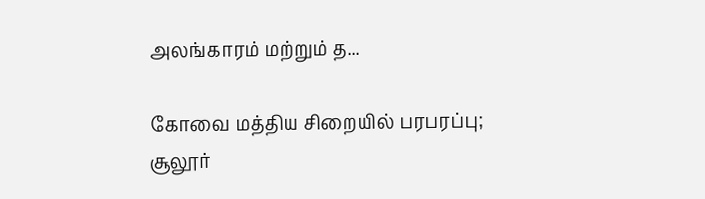அலங்காரம் மற்றும் த...

கோவை மத்திய சிறையில் பரபரப்பு; சூலூர்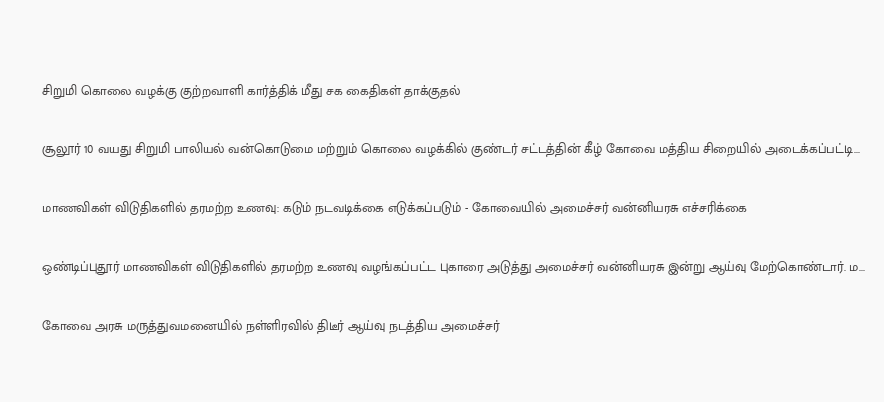சிறுமி கொலை வழக்கு குற்றவாளி கார்த்திக் மீது சக கைதிகள் தாக்குதல்

சூலூர் 10 வயது சிறுமி பாலியல் வன்கொடுமை மற்றும் கொலை வழக்கில் குண்டர் சட்டத்தின் கீழ் கோவை மத்திய சிறையில் அடைக்கப்பட்டி...

மாணவிகள் விடுதிகளில் தரமற்ற உணவு: கடும் நடவடிக்கை எடுக்கப்படும் - கோவையில் அமைச்சர் வன்னியரசு எச்சரிக்கை

ஒண்டிப்புதூர் மாணவிகள் விடுதிகளில் தரமற்ற உணவு வழங்கப்பட்ட புகாரை அடுத்து அமைச்சர் வன்னியரசு இன்று ஆய்வு மேற்கொண்டார். ம...

கோவை அரசு மருத்துவமனையில் நள்ளிரவில் திடீர் ஆய்வு நடத்திய அமைச்சர்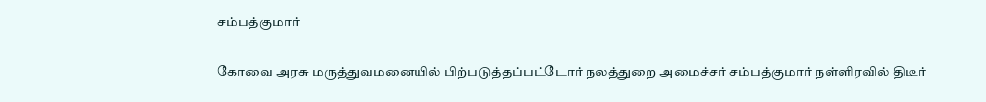சம்பத்குமார்

கோவை அரசு மருத்துவமனையில் பிற்படுத்தப்பட்டோர் நலத்துறை அமைச்சர் சம்பத்குமார் நள்ளிரவில் திடீர்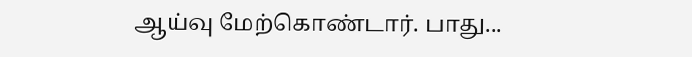ஆய்வு மேற்கொண்டார். பாது...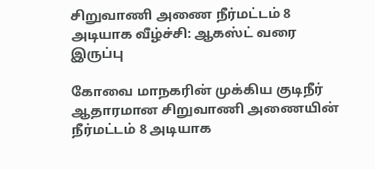சிறுவாணி அணை நீர்மட்டம் 8 அடியாக வீழ்ச்சி: ஆகஸ்ட் வரை இருப்பு

கோவை மாநகரின் முக்கிய குடிநீர் ஆதாரமான சிறுவாணி அணையின் நீர்மட்டம் 8 அடியாக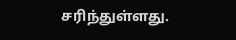சரிந்துள்ளது.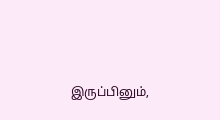இருப்பினும்,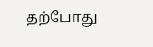தற்போது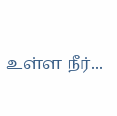உள்ள நீர்...